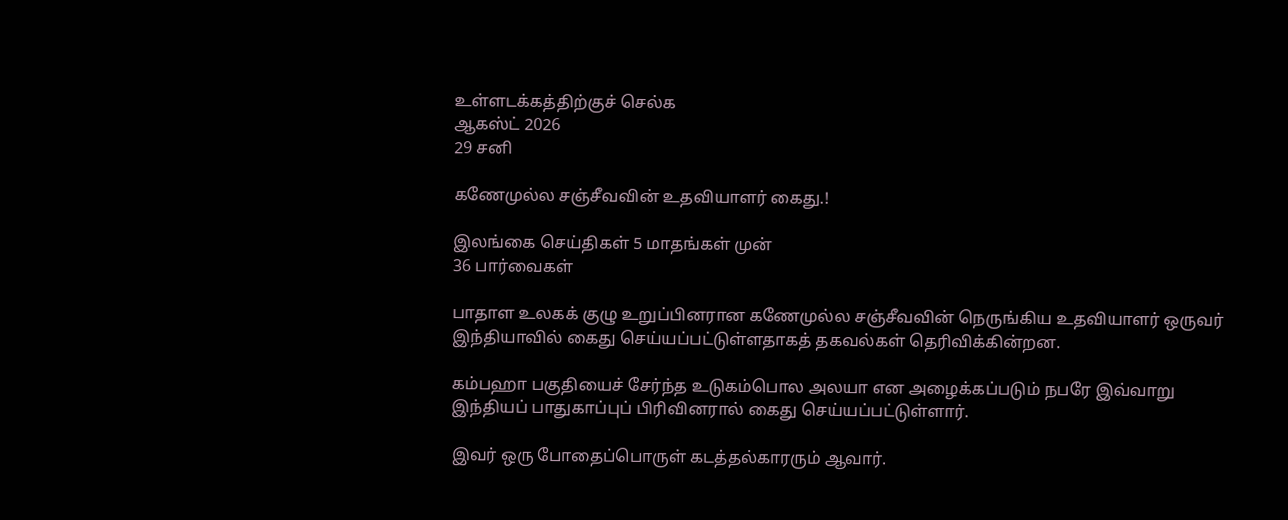உள்ளடக்கத்திற்குச் செல்க
ஆகஸ்ட் 2026
29 சனி

கணேமுல்ல சஞ்சீவவின் உதவியாளர் கைது.!

இலங்கை செய்திகள் 5 மாதங்கள் முன்
36 பார்வைகள்

பாதாள உலகக் குழு உறுப்பினரான கணேமுல்ல சஞ்சீவவின் நெருங்கிய உதவியாளர் ஒருவர் இந்தியாவில் கைது செய்யப்பட்டுள்ளதாகத் தகவல்கள் தெரிவிக்கின்றன.

கம்பஹா பகுதியைச் சேர்ந்த உடுகம்பொல அலயா என அழைக்கப்படும் நபரே இவ்வாறு இந்தியப் பாதுகாப்புப் பிரிவினரால் கைது செய்யப்பட்டுள்ளார்.

இவர் ஒரு போதைப்பொருள் கடத்தல்காரரும் ஆவார்.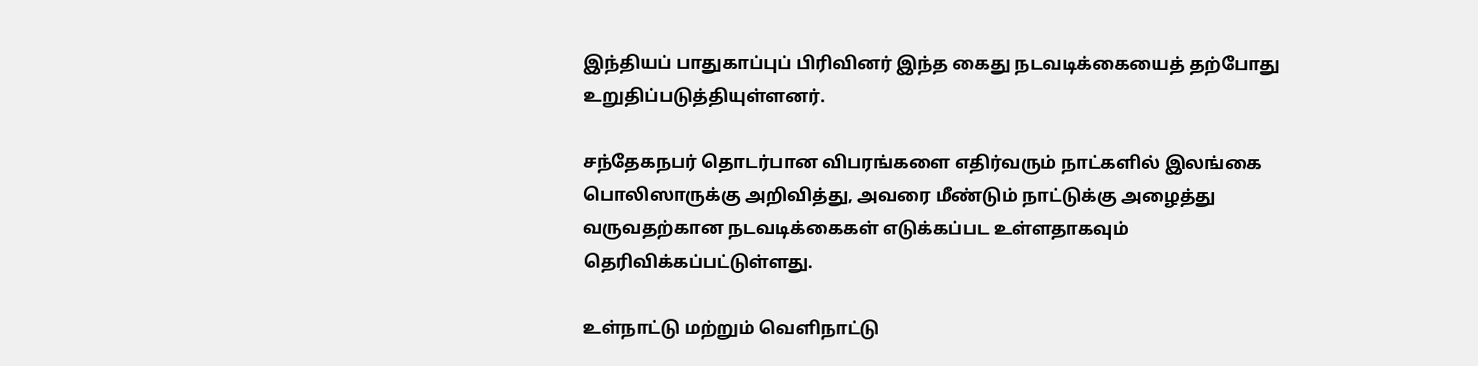இந்தியப் பாதுகாப்புப் பிரிவினர் இந்த கைது நடவடிக்கையைத் தற்போது உறுதிப்படுத்தியுள்ளனர்.

சந்தேகநபர் தொடர்பான விபரங்களை எதிர்வரும் நாட்களில் இலங்கை பொலிஸாருக்கு அறிவித்து, அவரை மீண்டும் நாட்டுக்கு அழைத்து வருவதற்கான நடவடிக்கைகள் எடுக்கப்பட உள்ளதாகவும் தெரிவிக்கப்பட்டுள்ளது.

உள்நாட்டு மற்றும் வெளிநாட்டு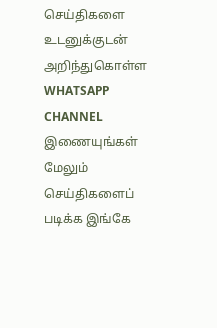செய்திகளை உடனுக்குடன் அறிந்துகொள்ள WHATSAPP CHANNEL இணையுங்கள்
மேலும் செய்திகளைப் படிக்க இங்கே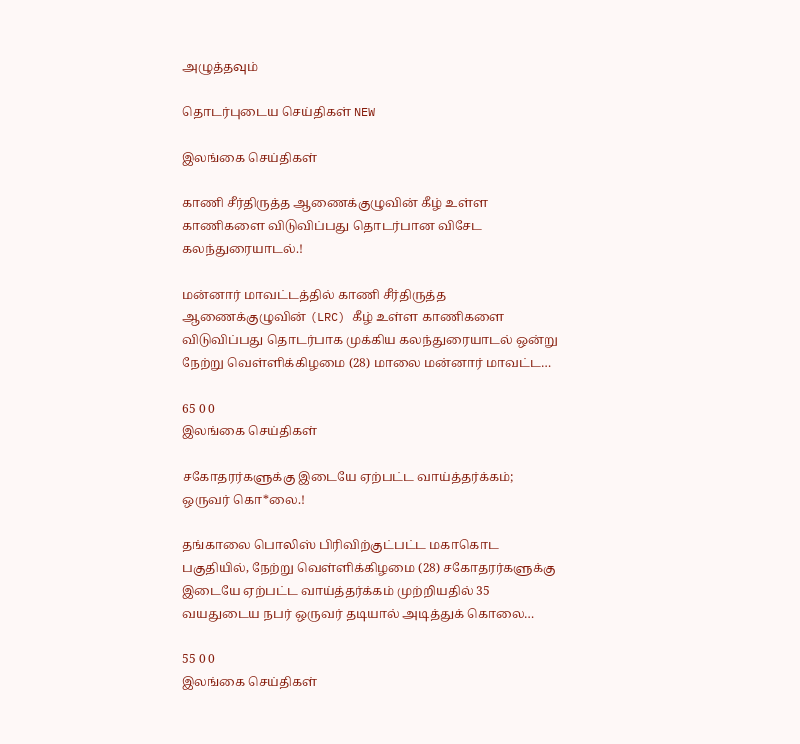அழுத்தவும்

தொடர்புடைய செய்திகள் NEW

இலங்கை செய்திகள்

காணி சீர்திருத்த ஆணைக்குழுவின் கீழ் உள்ள காணிகளை விடுவிப்பது தொடர்பான விசேட கலந்துரையாடல்.!

மன்னார் மாவட்டத்தில் காணி சீர்திருத்த ஆணைக்குழுவின் (LRC) கீழ் உள்ள காணிகளை விடுவிப்பது தொடர்பாக முக்கிய கலந்துரையாடல் ஒன்று நேற்று வெள்ளிக்கிழமை (28) மாலை மன்னார் மாவட்ட…

65 0 0
இலங்கை செய்திகள்

சகோதரர்களுக்கு இடையே ஏற்பட்ட வாய்த்தர்க்கம்; ஒருவர் கொ*லை.!

தங்காலை பொலிஸ் பிரிவிற்குட்பட்ட மகாகொட பகுதியில், நேற்று வெள்ளிக்கிழமை (28) சகோதரர்களுக்கு இடையே ஏற்பட்ட வாய்த்தர்க்கம் முற்றியதில் 35 வயதுடைய நபர் ஒருவர் தடியால் அடித்துக் கொலை…

55 0 0
இலங்கை செய்திகள்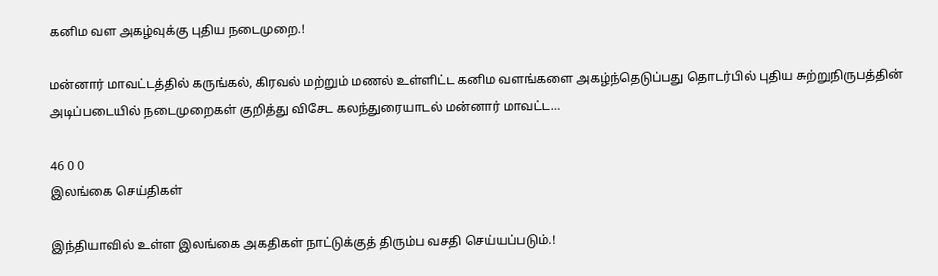கனிம வள அகழ்வுக்கு புதிய நடைமுறை.!

மன்னார் மாவட்டத்தில் கருங்கல், கிரவல் மற்றும் மணல் உள்ளிட்ட கனிம வளங்களை அகழ்ந்தெடுப்பது தொடர்பில் புதிய சுற்றுநிருபத்தின் அடிப்படையில் நடைமுறைகள் குறித்து விசேட கலந்துரையாடல் மன்னார் மாவட்ட…

46 0 0
இலங்கை செய்திகள்

இந்தியாவில் உள்ள இலங்கை அகதிகள் நாட்டுக்குத் திரும்ப வசதி செய்யப்படும்.!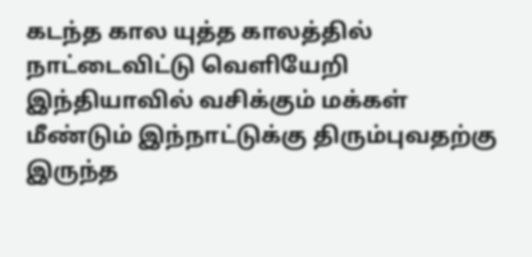கடந்த கால யுத்த காலத்தில் நாட்டைவிட்டு வெளியேறி இந்தியாவில் வசிக்கும் மக்கள் மீண்டும் இந்நாட்டுக்கு திரும்புவதற்கு இருந்த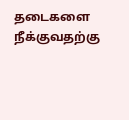தடைகளை நீக்குவதற்கு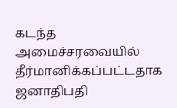கடந்த அமைச்சரவையில் தீர்மானிக்கப்பட்டதாக ஜனாதிபதி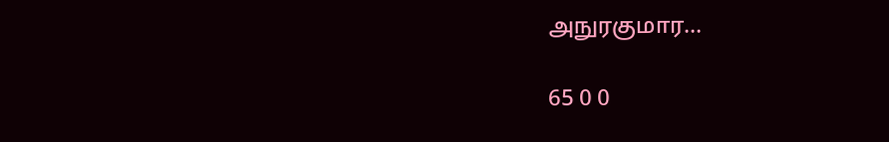அநுரகுமார…

65 0 0